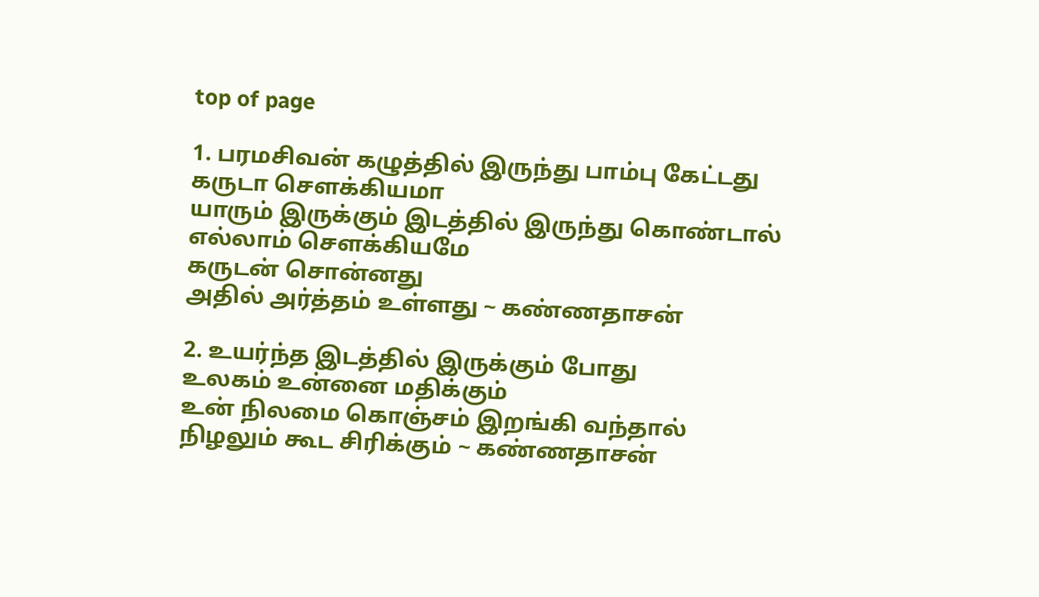top of page

1. பரமசிவன் கழுத்தில் இருந்து பாம்பு கேட்டது
கருடா சௌக்கியமா
யாரும் இருக்கும் இடத்தில் இருந்து கொண்டால்
எல்லாம் சௌக்கியமே
கருடன் சொன்னது
அதில் அர்த்தம் உள்ளது ~ கண்ணதாசன்

2. உயர்ந்த இடத்தில் இருக்கும் போது
உலகம் உன்னை மதிக்கும்
உன் நிலமை கொஞ்சம் இறங்கி வந்தால்
நிழலும் கூட சிரிக்கும் ~ கண்ணதாசன்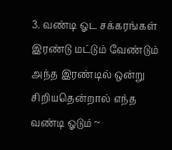3. வண்டி ஓட சக்கரங்கள் இரண்டு மட்டும் வேண்டும்
அந்த இரண்டில் ஒன்று சிறியதென்றால் எந்த வண்டி ஓடும் ~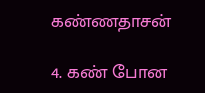கண்ணதாசன்

4. கண் போன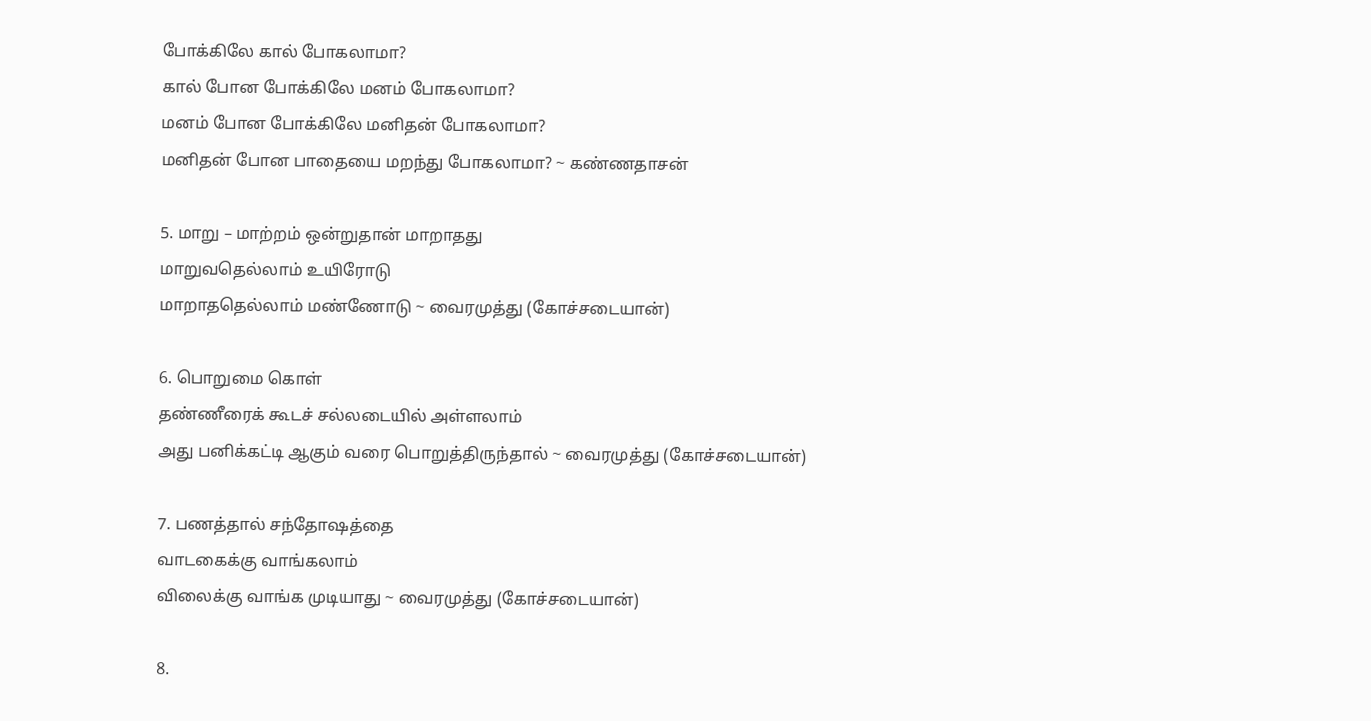போக்கிலே கால் போகலாமா?
கால் போன போக்கிலே மனம் போகலாமா?
மனம் போன போக்கிலே மனிதன் போகலாமா?
மனிதன் போன பாதையை மறந்து போகலாமா? ~ கண்ணதாசன்

5. மாறு – மாற்றம் ஒன்றுதான் மாறாதது
மாறுவதெல்லாம் உயிரோடு
மாறாததெல்லாம் மண்ணோடு ~ வைரமுத்து (கோச்சடையான்)

6. பொறுமை கொள்
தண்ணீரைக் கூடச் சல்லடையில் அள்ளலாம்
அது பனிக்கட்டி ஆகும் வரை பொறுத்திருந்தால் ~ வைரமுத்து (கோச்சடையான்)

7. பணத்தால் சந்தோஷத்தை
வாடகைக்கு வாங்கலாம்
விலைக்கு வாங்க முடியாது ~ வைரமுத்து (கோச்சடையான்)

8.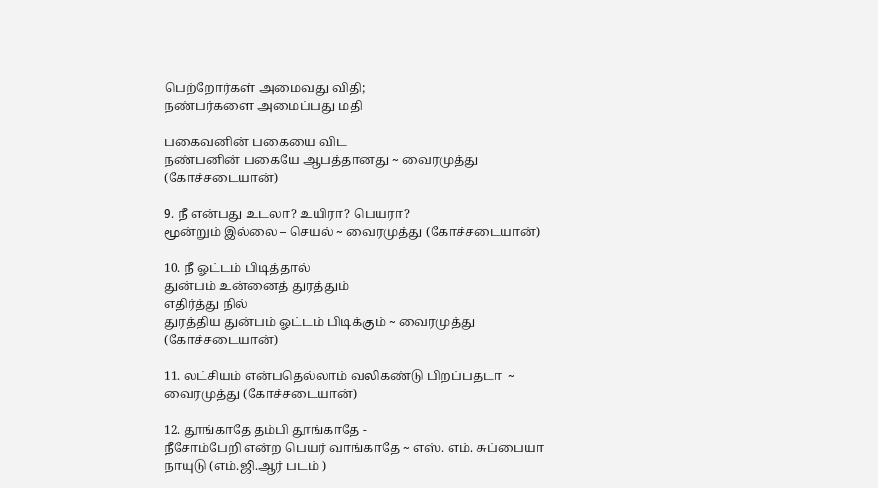பெற்றோர்கள் அமைவது விதி;
நண்பர்களை அமைப்பது மதி

பகைவனின் பகையை விட
நண்பனின் பகையே ஆபத்தானது ~ வைரமுத்து (கோச்சடையான்)

9. நீ என்பது உடலா? உயிரா? பெயரா?
மூன்றும் இல்லை – செயல் ~ வைரமுத்து (கோச்சடையான்)

10. நீ ஓட்டம் பிடித்தால்
துன்பம் உன்னைத் துரத்தும்
எதிர்த்து நில்
துரத்திய துன்பம் ஓட்டம் பிடிக்கும் ~ வைரமுத்து (கோச்சடையான்)

11. லட்சியம் என்பதெல்லாம் வலிகண்டு பிறப்பதடா  ~ வைரமுத்து (கோச்சடையான்)

12. தூங்காதே தம்பி தூங்காதே -
நீசோம்பேறி என்ற பெயர் வாங்காதே ~ எஸ். எம். சுப்பையா நாயுடு (எம்.ஜி.ஆர் படம் )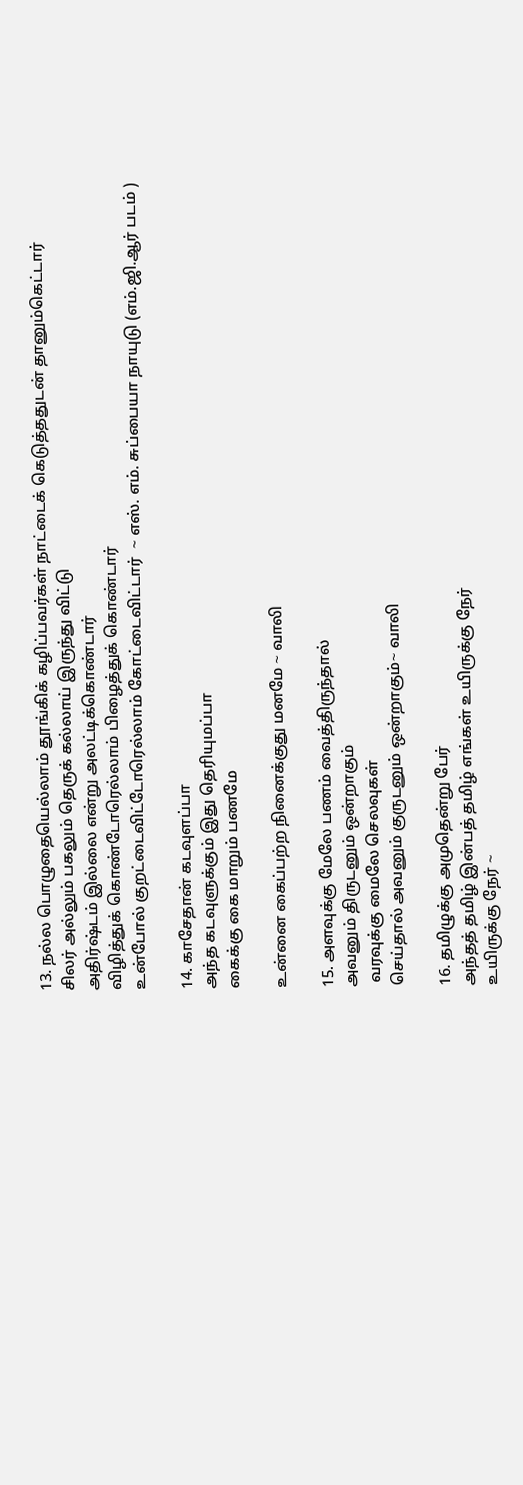13. நல்ல பொழுதையெல்லாம் தூங்கிக் கழிப்பவர்கள் நாட்டைக் கெடுத்ததுடன் தானும்கெட்டார்
சிலர் அல்லும் பகலும் தெருக் கல்லாய் இருந்து விட்டு
அதிர்ஷ்டம் இல்லை என்று அலட்டிக்கொண்டார்
விழித்துக் கொண்டோரெல்லாம் பிழைத்துக் கொண்டார்
உன்போல் குறட்டைவிட்டோரெல்லாம் கோட்டைவிட்டார்  ~ எஸ். எம். சுப்பையா நாயுடு (எம்.ஜி.ஆர் படம் )

14. காசேதான் கடவுளப்பா
அந்த கடவுளுக்கும் இது தெரியுமப்பா
கைக்கு கை மாறும் பணமே

உன்னை கைப்பற்ற நினைக்குது மனமே ~ வாலி

15. அளவுக்கு மேலே பணம் வைத்திருந்தால்
அவனும் திருடனும் ஒன்றாகும்
 வரவுக்கு மைலே செலவுகள்
செய்தால் அவனும் குருடனும் ஒன்றாகும்~ வாலி

16. தமிழுக்கு அமுதென்று பேர்
அந்தத் தமிழ் இன்பத் தமிழ் எங்கள் உயிருக்கு நேர்
உயிருக்கு நேர் ~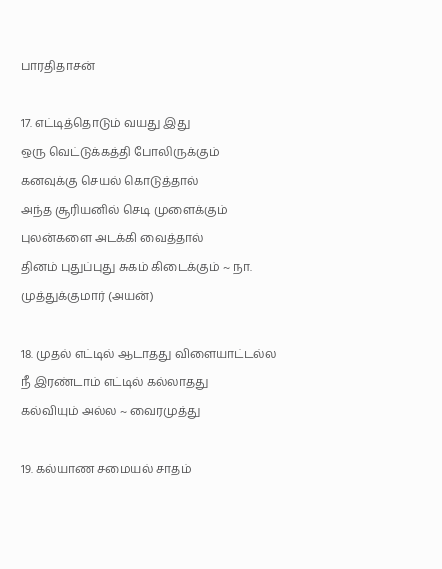பாரதிதாசன்

17. எட்டித்தொடும் வயது இது
ஒரு வெட்டுக்கத்தி போலிருக்கும்
கனவுக்கு செயல் கொடுத்தால்
அந்த சூரியனில் செடி முளைக்கும்
புலன்களை அடக்கி வைத்தால்
தினம் புதுப்புது சுகம் கிடைக்கும் ~ நா. முத்துக்குமார் (அயன்)

18. முதல் எட்டில் ஆடாதது விளையாட்டல்ல
நீ இரண்டாம் எட்டில் கல்லாதது
கல்வியும் அல்ல ~ வைரமுத்து

19. கல்யாண சமையல் சாதம்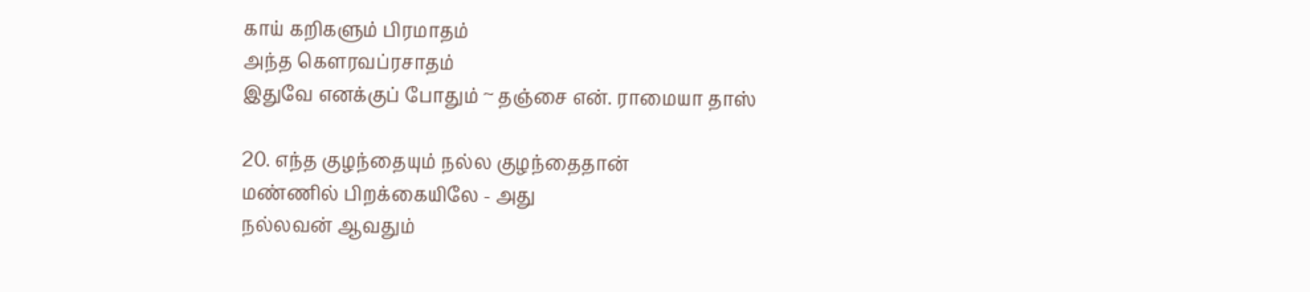காய் கறிகளும் பிரமாதம்
அந்த கௌரவப்ரசாதம்
இதுவே எனக்குப் போதும் ~ தஞ்சை என். ராமையா தாஸ்

20. எந்த குழந்தையும் நல்ல குழந்தைதான்
மண்ணில் பிறக்கையிலே - அது
நல்லவன் ஆவதும்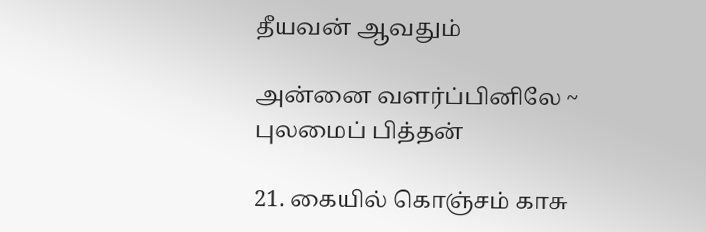தீயவன் ஆவதும்

அன்னை வளர்ப்பினிலே ~ புலமைப் பித்தன்

21. கையில் கொஞ்சம் காசு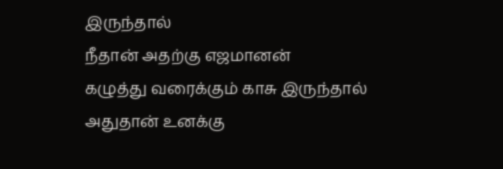இருந்தால்
நீதான் அதற்கு எஜமானன்
கழுத்து வரைக்கும் காசு இருந்தால்
அதுதான் உனக்கு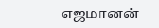எஜமானன்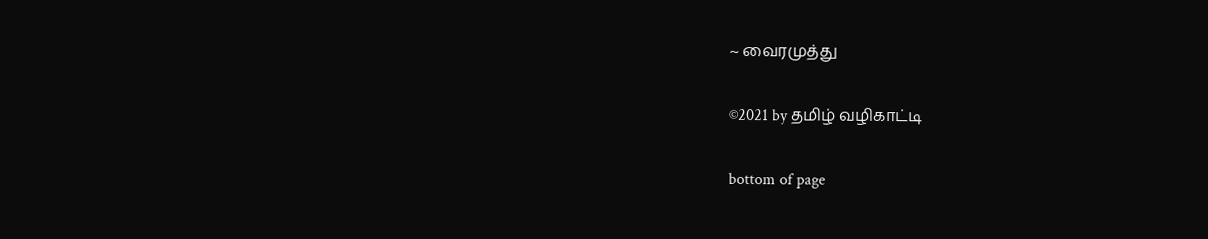~ வைரமுத்து

©2021 by தமிழ் வழிகாட்டி

bottom of page